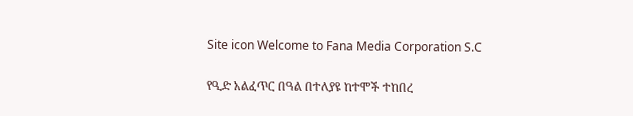Site icon Welcome to Fana Media Corporation S.C

የዒድ አልፈጥር በዓል በተለያዩ ከተሞች ተከበረ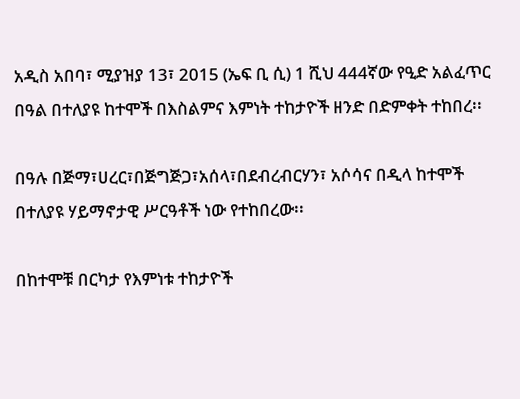አዲስ አበባ፣ ሚያዝያ 13፣ 2015 (ኤፍ ቢ ሲ) 1 ሺህ 444ኛው የዒድ አልፈጥር በዓል በተለያዩ ከተሞች በእስልምና እምነት ተከታዮች ዘንድ በድምቀት ተከበረ፡፡

በዓሉ በጅማ፣ሀረር፣በጅግጅጋ፣አሰላ፣በደብረብርሃን፣ አሶሳና በዲላ ከተሞች በተለያዩ ሃይማኖታዊ ሥርዓቶች ነው የተከበረው፡፡

በከተሞቹ በርካታ የእምነቱ ተከታዮች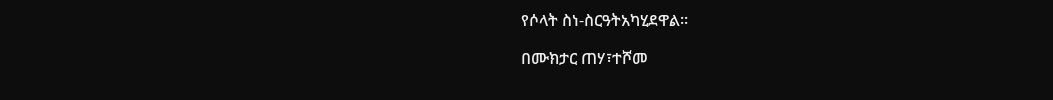የሶላት ስነ-ስርዓትአካሂደዋል፡፡

በሙክታር ጠሃ፣ተሾመ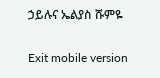ኃይሉና ኤልያስ ሹምዬ

Exit mobile version